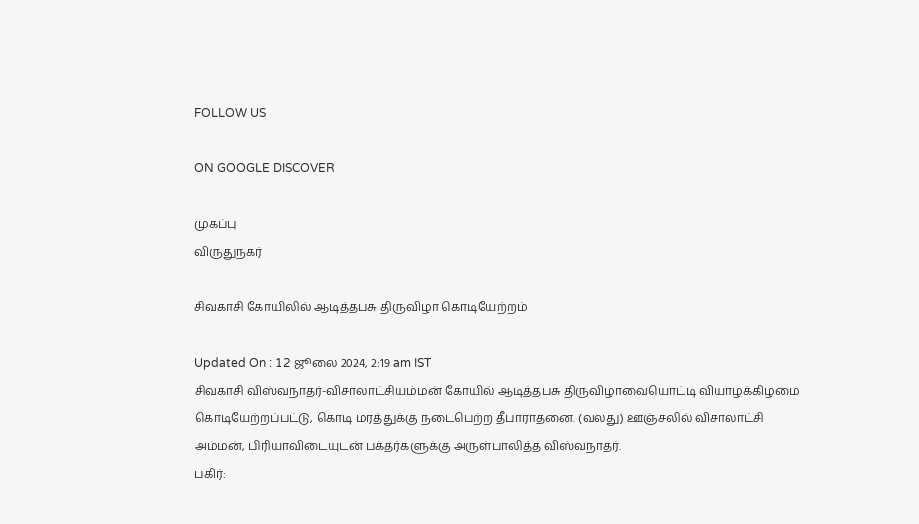FOLLOW US

ON GOOGLE DISCOVER

முகப்பு
விருதுநகர்

சிவகாசி கோயிலில் ஆடித்தபசு திருவிழா கொடியேற்றம்

Updated On : 12 ஜூலை 2024, 2:19 am IST
சிவகாசி விஸ்வநாதர்-விசாலாட்சியம்மன் கோயில் ஆடித்தபசு திருவிழாவையொட்டி வியாழக்கிழமை கொடியேற்றப்பட்டு, கொடி மரத்துக்கு நடைபெற்ற தீபாராதனை. (வலது) ஊஞ்சலில் விசாலாட்சி அம்மன், பிரியாவிடையுடன் பக்தர்களுக்கு அருள்பாலித்த விஸ்வநாதர்.
பகிர்: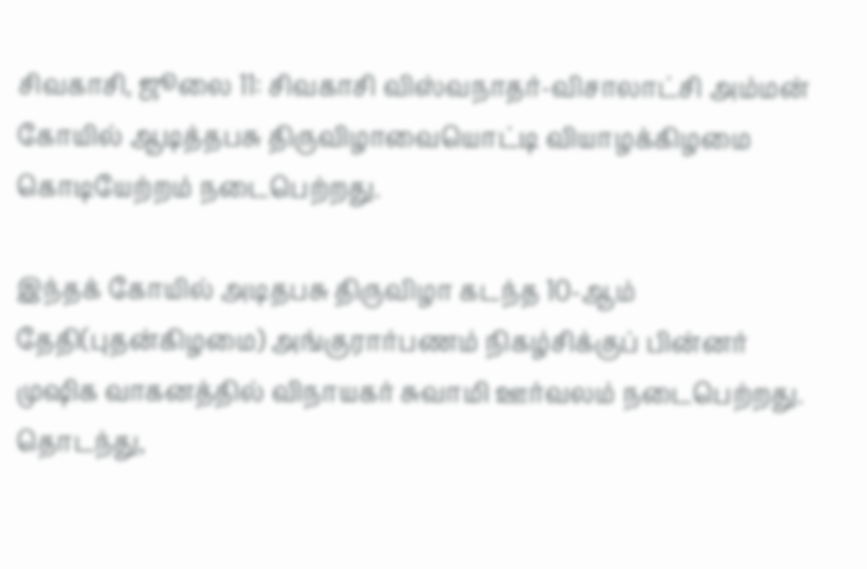சிவகாசி, ஜூலை 11: சிவகாசி விஸ்வநாதர்-விசாலாட்சி அம்மன் கோயில் ஆடித்தபசு திருவிழாவையொட்டி வியாழக்கிழமை கொடியேற்றம் நடைபெற்றது.

இந்தக் கோயில் அடிதபசு திருவிழா கடந்த 10-ஆம் தேதி(புதன்கிழமை) அங்குரார்பணம் நிகழ்சிக்குப் பின்னர் முஷிக வாகனத்தில் விநாயகர் சுவாமி ஊர்வலம் நடைபெற்றது. தொடந்து,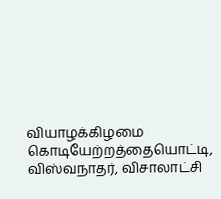வியாழக்கிழமை கொடியேற்றத்தையொட்டி, விஸ்வநாதர், விசாலாட்சி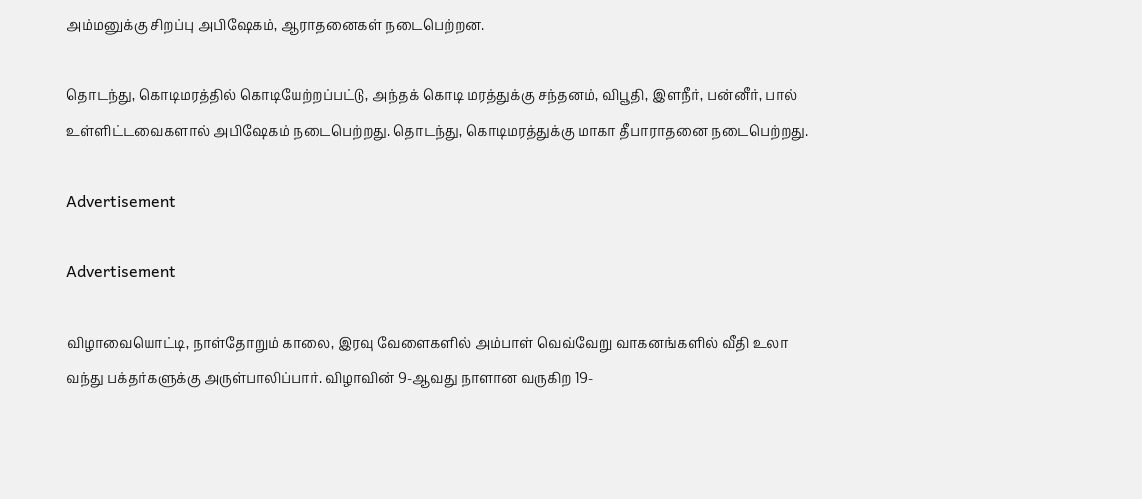அம்மனுக்கு சிறப்பு அபிஷேகம், ஆராதனைகள் நடைபெற்றன.

தொடந்து, கொடிமரத்தில் கொடியேற்றப்பட்டு, அந்தக் கொடி மரத்துக்கு சந்தனம், விபூதி, இளநீர், பன்னீர், பால் உள்ளிட்டவைகளால் அபிஷேகம் நடைபெற்றது. தொடந்து, கொடிமரத்துக்கு மாகா தீபாராதனை நடைபெற்றது.

Advertisement

Advertisement

விழாவையொட்டி, நாள்தோறும் காலை, இரவு வேளைகளில் அம்பாள் வெவ்வேறு வாகனங்களில் வீதி உலா வந்து பக்தர்களுக்கு அருள்பாலிப்பார். விழாவின் 9-ஆவது நாளான வருகிற 19-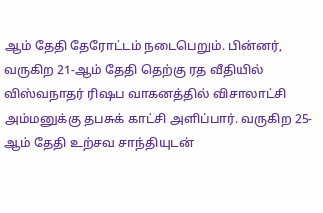ஆம் தேதி தேரோட்டம் நடைபெறும். பின்னர், வருகிற 21-ஆம் தேதி தெற்கு ரத வீதியில் விஸ்வநாதர் ரிஷப வாகனத்தில் விசாலாட்சி அம்மனுக்கு தபசுக் காட்சி அளிப்பார். வருகிற 25-ஆம் தேதி உற்சவ சாந்தியுடன்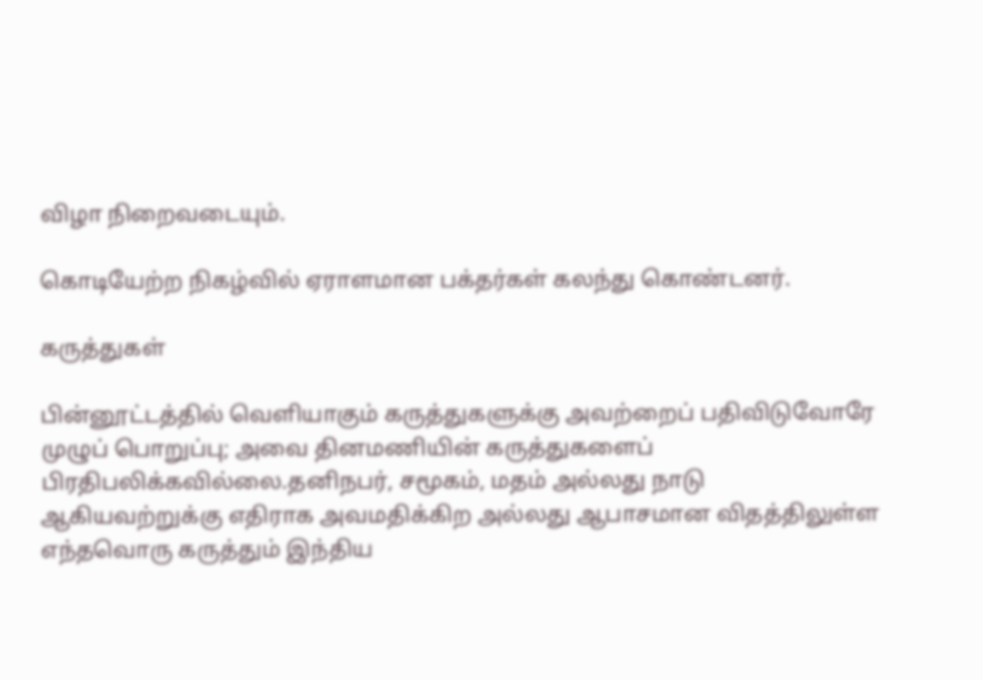விழா நிறைவடையும்.

கொடியேற்ற நிகழ்வில் ஏராளமான பக்தர்கள் கலந்து கொண்டனர்.

கருத்துகள்

பின்னூட்டத்தில் வெளியாகும் கருத்துகளுக்கு அவற்றைப் பதிவிடுவோரே முழுப் பொறுப்பு; அவை தினமணியின் கருத்துகளைப் பிரதிபலிக்கவில்லை.தனிநபர், சமூகம், மதம் அல்லது நாடு ஆகியவற்றுக்கு எதிராக அவமதிக்கிற அல்லது ஆபாசமான விதத்திலுள்ள எந்தவொரு கருத்தும் இந்திய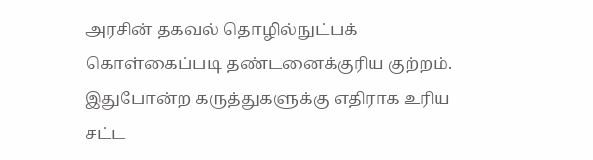அரசின் தகவல் தொழில்நுட்பக் கொள்கைப்படி தண்டனைக்குரிய குற்றம். இதுபோன்ற கருத்துகளுக்கு எதிராக உரிய சட்ட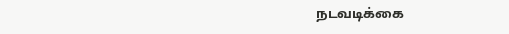நடவடிக்கை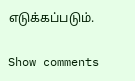எடுக்கப்படும்.

Show comments